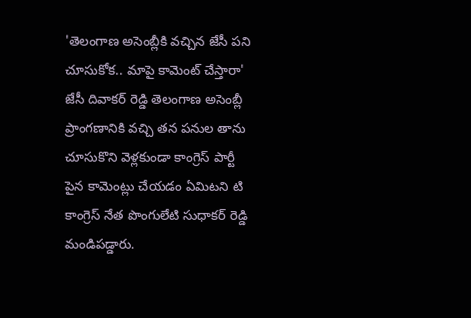'తెలంగాణ అసెంబ్లీకి వచ్చిన జేసీ పని చూసుకోక.. మాపై కామెంట్ చేస్తారా'
జేసీ దివాకర్ రెడ్డి తెలంగాణ అసెంబ్లీ ప్రాంగణానికి వచ్చి తన పనుల తాను చూసుకొని వెళ్లకుండా కాంగ్రెస్ పార్టీ పైన కామెంట్లు చేయడం ఏమిటని టి కాంగ్రెస్ నేత పొంగులేటి సుధాకర్ రెడ్డి మండిపడ్డారు.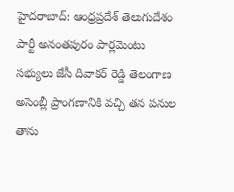హైదరాబాద్: ఆంధ్రప్రదేశ్ తెలుగుదేశం పార్టీ అనంతపురం పార్లమెంటు సభ్యులు జేసీ దివాకర్ రెడ్డి తెలంగాణ అసెంబ్లీ ప్రాంగణానికి వచ్చి తన పనుల తాను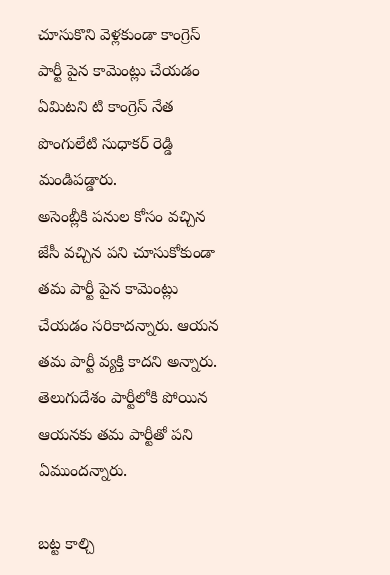చూసుకొని వెళ్లకుండా కాంగ్రెస్ పార్టీ పైన కామెంట్లు చేయడం ఏమిటని టి కాంగ్రెస్ నేత పొంగులేటి సుధాకర్ రెడ్డి మండిపడ్డారు.
అసెంబ్లీకి పనుల కోసం వచ్చిన జేసీ వచ్చిన పని చూసుకోకుండా తమ పార్టీ పైన కామెంట్లు చేయడం సరికాదన్నారు. ఆయన తమ పార్టీ వ్యక్తి కాదని అన్నారు. తెలుగుదేశం పార్టీలోకి పోయిన ఆయనకు తమ పార్టీతో పని ఏముందన్నారు.

బట్ట కాల్చి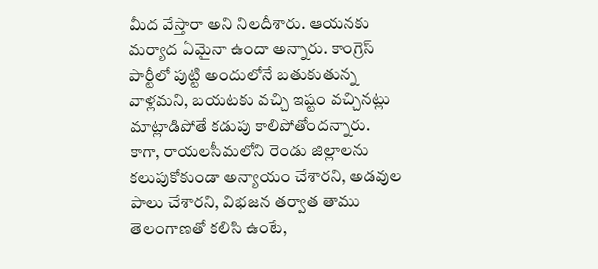మీద వేస్తారా అని నిలదీశారు. ఆయనకు మర్యాద ఏమైనా ఉందా అన్నారు. కాంగ్రెస్ పార్టీలో పుట్టి అందులోనే బతుకుతున్న వాళ్లమని, బయటకు వచ్చి ఇష్టం వచ్చినట్లు మాట్లాడిపోతే కడుపు కాలిపోతోందన్నారు.
కాగా, రాయలసీమలోని రెండు జిల్లాలను కలుపుకోకుండా అన్యాయం చేశారని, అడవుల పాలు చేశారని, విభజన తర్వాత తాము తెలంగాణతో కలిసి ఉంటే,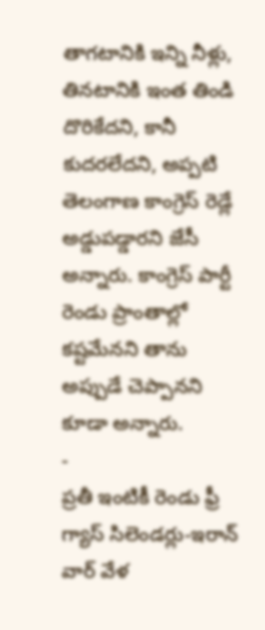తాగటానికి ఇన్ని నీళ్లు, తినటానికి ఇంత తిండి దొరికేదని, కానీ కుదరలేదని, అప్పటి తెలంగాణ కాంగ్రెస్ రెడ్లే అడ్డుపడ్డారని జేసీ అన్నారు. కాంగ్రెస్ పార్టీ రెండు ప్రాంతాల్లో కష్టమేనని తాను అప్పుడే చెప్పానని కూడా అన్నారు.
-
ప్రతీ ఇంటికీ రెండు ఫ్రీ గ్యాస్ సిలెండర్లు-ఇరాన్ వార్ వేళ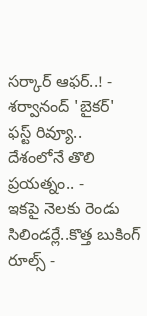సర్కార్ ఆఫర్..! -
శర్వానంద్ 'బైకర్' ఫస్ట్ రివ్యూ.. దేశంలోనే తొలి ప్రయత్నం.. -
ఇకపై నెలకు రెండు సిలిండర్లే..కొత్త బుకింగ్ రూల్స్ -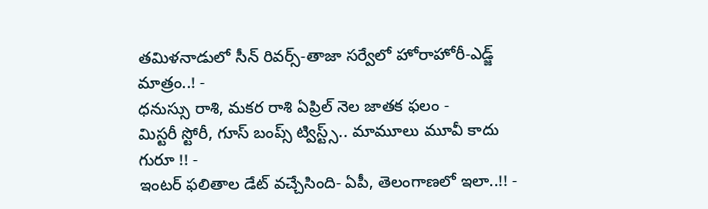తమిళనాడులో సీన్ రివర్స్-తాజా సర్వేలో హోరాహోరీ-ఎడ్జ్ మాత్రం..! -
ధనుస్సు రాశి, మకర రాశి ఏప్రిల్ నెల జాతక ఫలం -
మిస్టరీ స్టోరీ, గూస్ బంప్స్ ట్విస్ట్స్.. మామూలు మూవీ కాదు గురూ !! -
ఇంటర్ ఫలితాల డేట్ వచ్చేసింది- ఏపీ, తెలంగాణలో ఇలా..!! -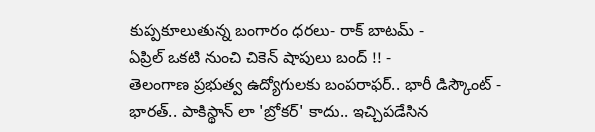కుప్పకూలుతున్న బంగారం ధరలు- రాక్ బాటమ్ -
ఏప్రిల్ ఒకటి నుంచి చికెన్ షాపులు బంద్ !! -
తెలంగాణ ప్రభుత్వ ఉద్యోగులకు బంపరాఫర్.. భారీ డిస్కౌంట్ -
భారత్.. పాకిస్థాన్ లా 'బ్రోకర్' కాదు.. ఇచ్చిపడేసిన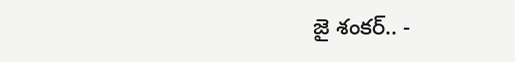జై శంకర్.. -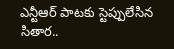ఎన్టీఆర్ పాటకు స్టెప్పులేసిన సితార..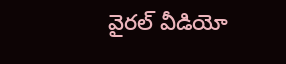వైరల్ వీడియో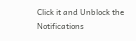Click it and Unblock the Notifications